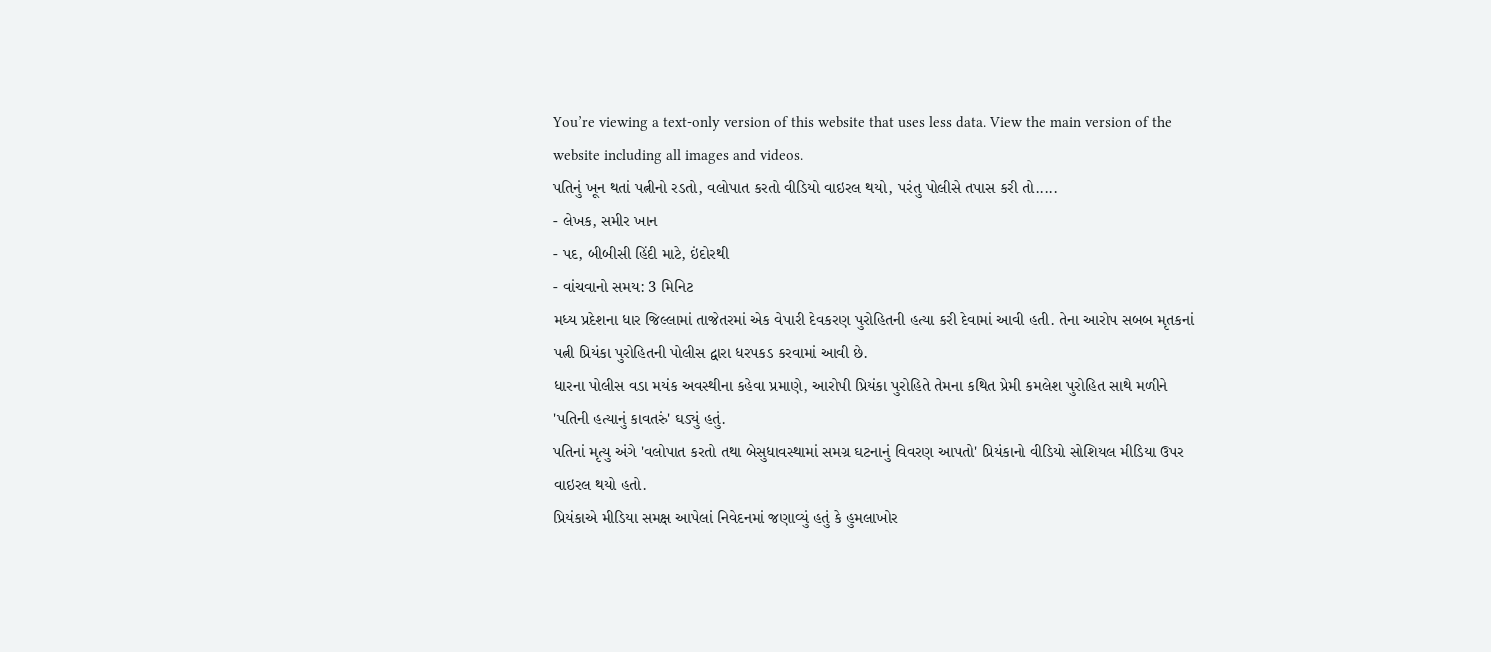You’re viewing a text-only version of this website that uses less data. View the main version of the website including all images and videos.
પતિનું ખૂન થતાં પત્નીનો રડતો, વલોપાત કરતો વીડિયો વાઇરલ થયો, પરંતુ પોલીસે તપાસ કરી તો.....
- લેખક, સમીર ખાન
- પદ, બીબીસી હિંદી માટે, ઇંદોરથી
- વાંચવાનો સમય: 3 મિનિટ
મધ્ય પ્રદેશના ધાર જિલ્લામાં તાજેતરમાં એક વેપારી દેવકરણ પુરોહિતની હત્યા કરી દેવામાં આવી હતી. તેના આરોપ સબબ મૃતકનાં પત્ની પ્રિયંકા પુરોહિતની પોલીસ દ્વારા ધરપકડ કરવામાં આવી છે.
ધારના પોલીસ વડા મયંક અવસ્થીના કહેવા પ્રમાણે, આરોપી પ્રિયંકા પુરોહિતે તેમના કથિત પ્રેમી કમલેશ પુરોહિત સાથે મળીને 'પતિની હત્યાનું કાવતરું' ઘડ્યું હતું.
પતિનાં મૃત્યુ અંગે 'વલોપાત કરતો તથા બેસુધાવસ્થામાં સમગ્ર ઘટનાનું વિવરણ આપતો' પ્રિયંકાનો વીડિયો સોશિયલ મીડિયા ઉપર વાઇરલ થયો હતો.
પ્રિયંકાએ મીડિયા સમક્ષ આપેલાં નિવેદનમાં જણાવ્યું હતું કે હુમલાખોર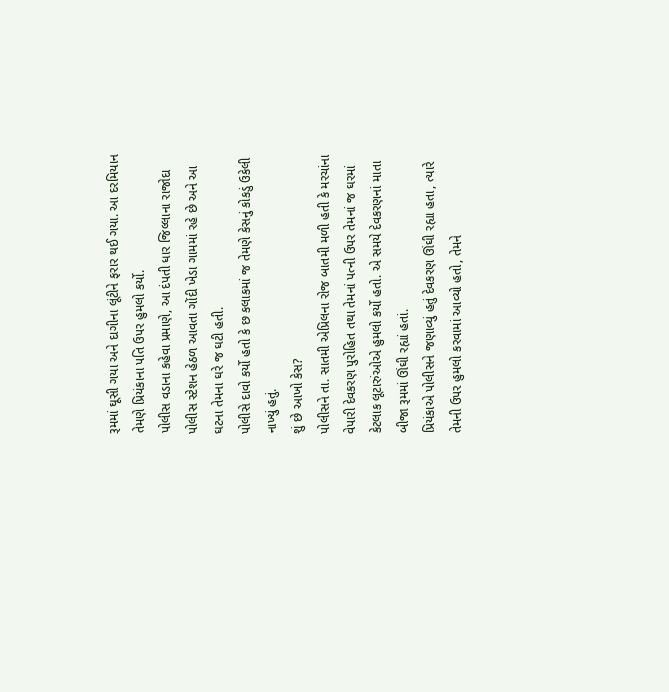રૂમમાં ઘૂસી ગયા અને દાગીના લૂંટીને ફરાર થઈ ગયા. આ દરમિયાન તેમણે પ્રિયંકાના પતિ ઉપર હુમલો કર્યો.
પોલીસ વડાના કહેવા પ્રમાણે, આ દંપતી ધાર જિલ્લાના રાજોદા પોલીસ સ્ટેશન હેઠળ આવતા ગોંદી ખેડા ગામમાં રહે છે અને આ ઘટના તેમના ઘરે જ ઘટી હતી.
પોલીસે દાવો કર્યો હતો કે છ કલાકમાં જ તેમણે કેસનું કોકડું ઉકેલી નાખ્યું હતું.
શું છે આખો કેસ?
પોલીસને તા. સાતમી એપ્રિલના રોજ બાતમી મળી હતી કે મરચાંના વેપારી દેવકરણ પુરોહિત તથા તેમનાં પત્ની ઉપર તેમનાં જ ઘરમાં કેટલાક લૂટારુંઓએ હુમલો કર્યો હતો. એ સમયે દેવકરણનાં માતા બીજા રૂમમાં ઊંઘી રહ્યાં હતાં.
પ્રિયંકાએ પોલીસને જણાવ્યું હતું દેવકરણ ઊંઘી રહ્યા હતા, ત્યારે તેમની ઉપર હુમલો કરવામાં આવ્યો હતો, તેમને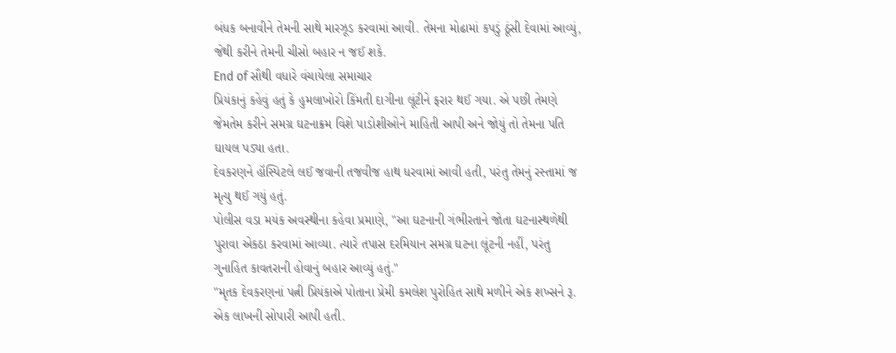બંધક બનાવીને તેમની સાથે મારઝૂડ કરવામાં આવી. તેમના મોઢામાં કપડું ઠૂંસી દેવામાં આવ્યું, જેથી કરીને તેમની ચીસો બહાર ન જઈ શકે.
End of સૌથી વધારે વંચાયેલા સમાચાર
પ્રિયંકાનું કહેવું હતું કે હુમલાખોરો કિંમતી દાગીના લૂંટીને ફરાર થઈ ગયા. એ પછી તેમણે જેમતેમ કરીને સમગ્ર ઘટનાક્રમ વિશે પાડોશીઓને માહિતી આપી અને જોયું તો તેમના પતિ ઘાયલ પડ્યા હતા.
દેવકરણને હૉસ્પિટલે લઈ જવાની તજવીજ હાથ ધરવામાં આવી હતી, પરંતુ તેમનું રસ્તામાં જ મૃત્યુ થઈ ગયું હતું.
પોલીસ વડા મયંક અવસ્થીના કહેવા પ્રમાણે, "આ ઘટનાની ગંભીરતાને જોતા ઘટનાસ્થળેથી પુરાવા એકઠા કરવામાં આવ્યા. ત્યારે તપાસ દરમિયાન સમગ્ર ઘટના લૂંટની નહીં, પરંતુ ગુનાહિત કાવતરાની હોવાનું બહાર આવ્યું હતું."
"મૃતક દેવકરણનાં પત્ની પ્રિયંકાએ પોતાના પ્રેમી કમલેશ પુરોહિત સાથે મળીને એક શખ્સને રૂ. એક લાખની સોપારી આપી હતી.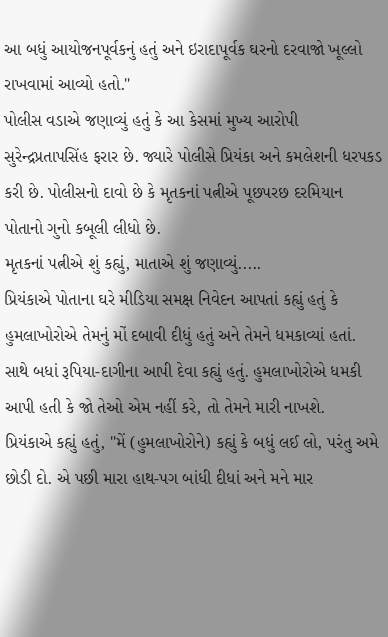આ બધું આયોજનપૂર્વકનું હતું અને ઇરાદાપૂર્વક ઘરનો દરવાજો ખૂલ્લો રાખવામાં આવ્યો હતો."
પોલીસ વડાએ જણાવ્યું હતું કે આ કેસમાં મુખ્ય આરોપી સુરેન્દ્રપ્રતાપસિંહ ફરાર છે. જ્યારે પોલીસે પ્રિયંકા અને કમલેશની ધરપકડ કરી છે. પોલીસનો દાવો છે કે મૃતકનાં પત્નીએ પૂછપરછ દરમિયાન પોતાનો ગુનો કબૂલી લીધો છે.
મૃતકનાં પત્નીએ શું કહ્યું, માતાએ શું જણાવ્યું.....
પ્રિયંકાએ પોતાના ઘરે મીડિયા સમક્ષ નિવેદન આપતાં કહ્યું હતું કે હુમલાખોરોએ તેમનું મોં દબાવી દીધું હતું અને તેમને ધમકાવ્યાં હતાં. સાથે બધાં રૂપિયા-દાગીના આપી દેવા કહ્યું હતું. હુમલાખોરોએ ધમકી આપી હતી કે જો તેઓ એમ નહીં કરે, તો તેમને મારી નાખશે.
પ્રિયંકાએ કહ્યું હતું, "મેં (હુમલાખોરોને) કહ્યું કે બધું લઈ લો, પરંતુ અમે છોડી દો. એ પછી મારા હાથ-પગ બાંધી દીધાં અને મને માર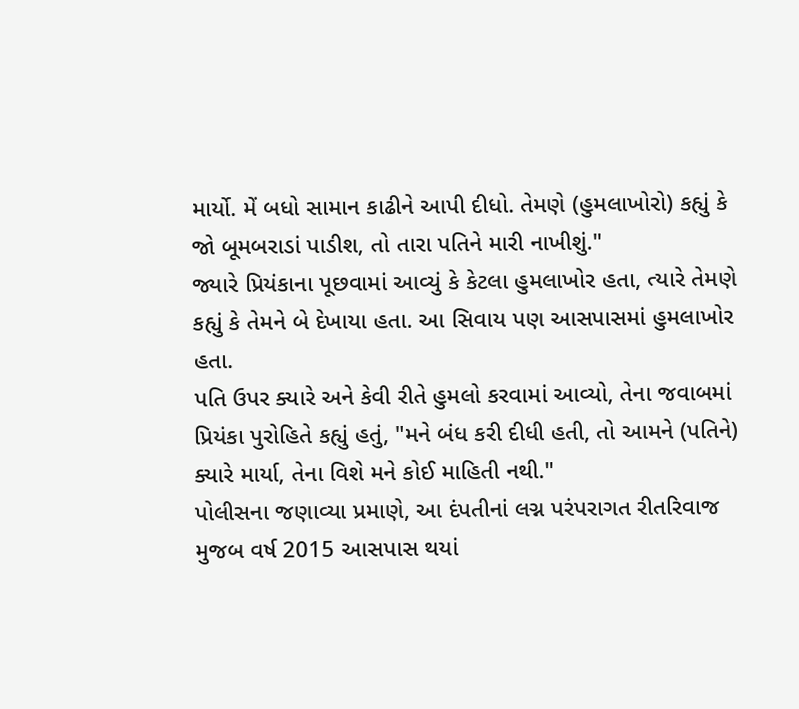માર્યો. મેં બધો સામાન કાઢીને આપી દીધો. તેમણે (હુમલાખોરો) કહ્યું કે જો બૂમબરાડાં પાડીશ, તો તારા પતિને મારી નાખીશું."
જ્યારે પ્રિયંકાના પૂછવામાં આવ્યું કે કેટલા હુમલાખોર હતા, ત્યારે તેમણે કહ્યું કે તેમને બે દેખાયા હતા. આ સિવાય પણ આસપાસમાં હુમલાખોર હતા.
પતિ ઉપર ક્યારે અને કેવી રીતે હુમલો કરવામાં આવ્યો, તેના જવાબમાં પ્રિયંકા પુરોહિતે કહ્યું હતું, "મને બંધ કરી દીધી હતી, તો આમને (પતિને) ક્યારે માર્યા, તેના વિશે મને કોઈ માહિતી નથી."
પોલીસના જણાવ્યા પ્રમાણે, આ દંપતીનાં લગ્ન પરંપરાગત રીતરિવાજ મુજબ વર્ષ 2015 આસપાસ થયાં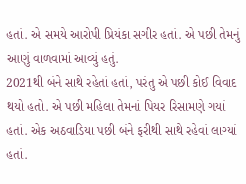હતાં. એ સમયે આરોપી પ્રિયંકા સગીર હતાં. એ પછી તેમનું આણું વાળવામાં આવ્યું હતું.
2021થી બંને સાથે રહેતાં હતાં, પરંતુ એ પછી કોઈ વિવાદ થયો હતો. એ પછી મહિલા તેમનાં પિયર રિસામણે ગયાં હતાં. એક અઠવાડિયા પછી બંને ફરીથી સાથે રહેવાં લાગ્યાં હતાં.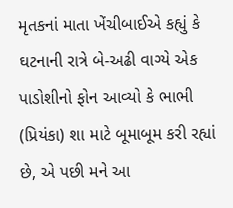મૃતકનાં માતા ખેંચીબાઈએ કહ્યું કે ઘટનાની રાત્રે બે-અઢી વાગ્યે એક પાડોશીનો ફોન આવ્યો કે ભાભી (પ્રિયંકા) શા માટે બૂમાબૂમ કરી રહ્યાં છે, એ પછી મને આ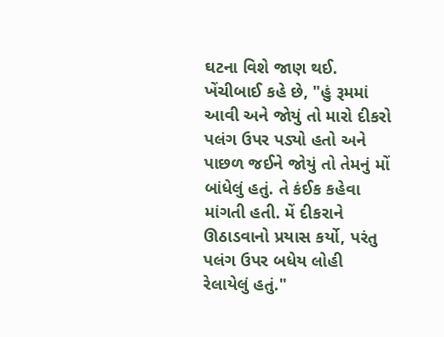ઘટના વિશે જાણ થઈ.
ખેંચીબાઈ કહે છે, "હું રૂમમાં આવી અને જોયું તો મારો દીકરો પલંગ ઉપર પડ્યો હતો અને પાછળ જઈને જોયું તો તેમનું મોં બાંધેલું હતું. તે કંઈક કહેવા માંગતી હતી. મેં દીકરાને ઊઠાડવાનો પ્રયાસ કર્યો, પરંતુ પલંગ ઉપર બધેય લોહી રેલાયેલું હતું."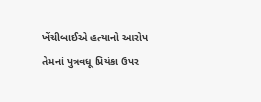ખેંચીબાઈએ હત્યાનો આરોપ તેમનાં પુત્રવધૂ પ્રિયંકા ઉપર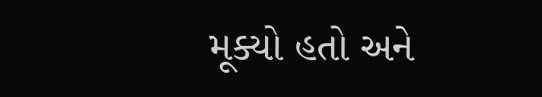મૂક્યો હતો અને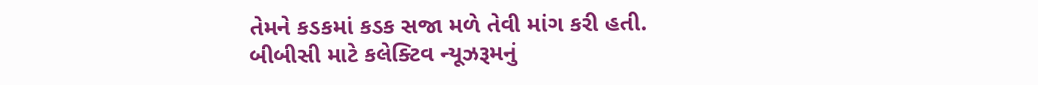તેમને કડકમાં કડક સજા મળે તેવી માંગ કરી હતી.
બીબીસી માટે કલેક્ટિવ ન્યૂઝરૂમનું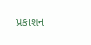પ્રકાશન